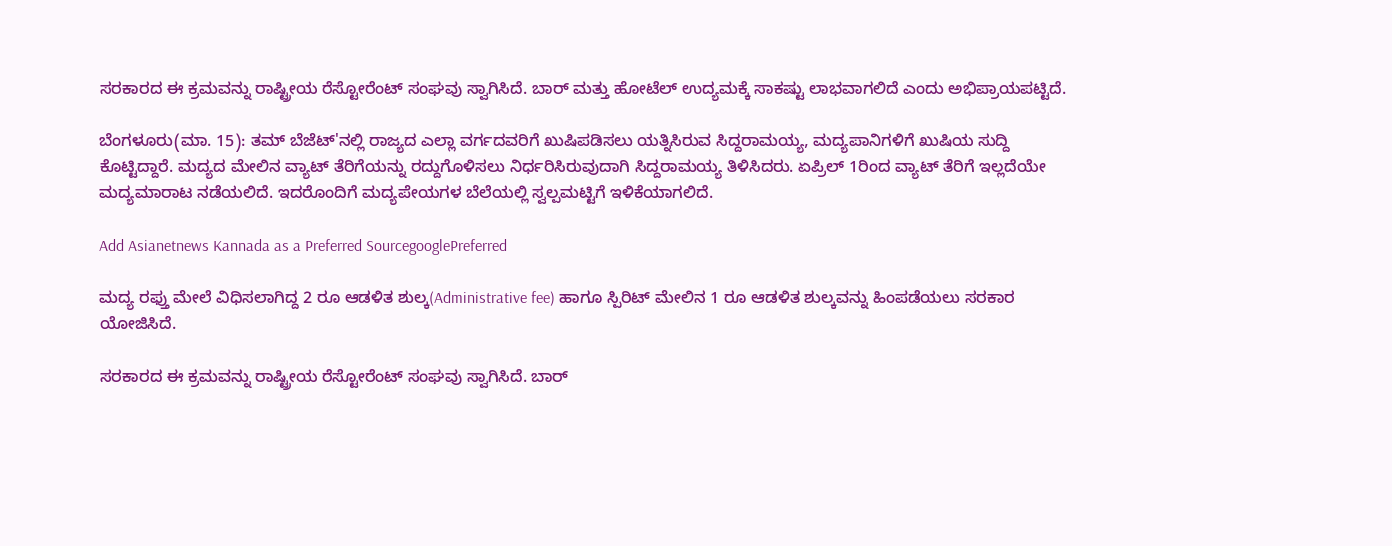ಸರಕಾರದ ಈ ಕ್ರಮವನ್ನು ರಾಷ್ಟ್ರೀಯ ರೆಸ್ಟೋರೆಂಟ್ ಸಂಘವು ಸ್ವಾಗಿಸಿದೆ. ಬಾರ್ ಮತ್ತು ಹೋಟೆಲ್ ಉದ್ಯಮಕ್ಕೆ ಸಾಕಷ್ಟು ಲಾಭವಾಗಲಿದೆ ಎಂದು ಅಭಿಪ್ರಾಯಪಟ್ಟಿದೆ.

ಬೆಂಗಳೂರು(ಮಾ. 15): ತಮ್ ಬೆಜೆಟ್'ನಲ್ಲಿ ರಾಜ್ಯದ ಎಲ್ಲಾ ವರ್ಗದವರಿಗೆ ಖುಷಿಪಡಿಸಲು ಯತ್ನಿಸಿರುವ ಸಿದ್ದರಾಮಯ್ಯ, ಮದ್ಯಪಾನಿಗಳಿಗೆ ಖುಷಿಯ ಸುದ್ದಿ ಕೊಟ್ಟಿದ್ದಾರೆ. ಮದ್ಯದ ಮೇಲಿನ ವ್ಯಾಟ್ ತೆರಿಗೆಯನ್ನು ರದ್ದುಗೊಳಿಸಲು ನಿರ್ಧರಿಸಿರುವುದಾಗಿ ಸಿದ್ದರಾಮಯ್ಯ ತಿಳಿಸಿದರು. ಏಪ್ರಿಲ್ 1ರಿಂದ ವ್ಯಾಟ್ ತೆರಿಗೆ ಇಲ್ಲದೆಯೇ ಮದ್ಯಮಾರಾಟ ನಡೆಯಲಿದೆ. ಇದರೊಂದಿಗೆ ಮದ್ಯಪೇಯಗಳ ಬೆಲೆಯಲ್ಲಿ ಸ್ವಲ್ಪಮಟ್ಟಿಗೆ ಇಳಿಕೆಯಾಗಲಿದೆ.

Add Asianetnews Kannada as a Preferred SourcegooglePreferred

ಮದ್ಯ ರಫ್ತು ಮೇಲೆ ವಿಧಿಸಲಾಗಿದ್ದ 2 ರೂ ಆಡಳಿತ ಶುಲ್ಕ(Administrative fee) ಹಾಗೂ ಸ್ಪಿರಿಟ್ ಮೇಲಿನ 1 ರೂ ಆಡಳಿತ ಶುಲ್ಕವನ್ನು ಹಿಂಪಡೆಯಲು ಸರಕಾರ ಯೋಜಿಸಿದೆ.

ಸರಕಾರದ ಈ ಕ್ರಮವನ್ನು ರಾಷ್ಟ್ರೀಯ ರೆಸ್ಟೋರೆಂಟ್ ಸಂಘವು ಸ್ವಾಗಿಸಿದೆ. ಬಾರ್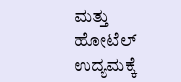ಮತ್ತು ಹೋಟೆಲ್ ಉದ್ಯಮಕ್ಕೆ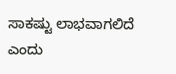ಸಾಕಷ್ಟು ಲಾಭವಾಗಲಿದೆ ಎಂದು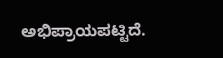ಅಭಿಪ್ರಾಯಪಟ್ಟಿದೆ.